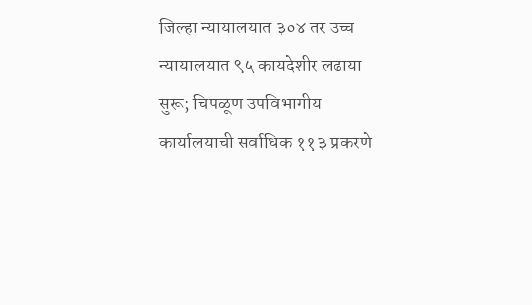जिल्हा न्यायालयात ३०४ तर उच्च न्यायालयात ९५ कायदेशीर लढाया सुरू; चिपळूण उपविभागीय कार्यालयाची सर्वाधिक ११३ प्रकरणे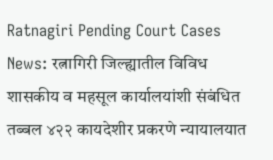Ratnagiri Pending Court Cases News: रत्नागिरी जिल्ह्यातील विविध शासकीय व महसूल कार्यालयांशी संबंधित तब्बल ४२२ कायदेशीर प्रकरणे न्यायालयात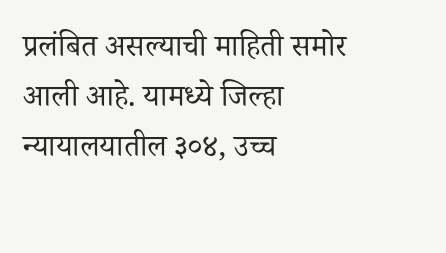प्रलंबित असल्याची माहिती समोर आली आहे. यामध्ये जिल्हा न्यायालयातील ३०४, उच्च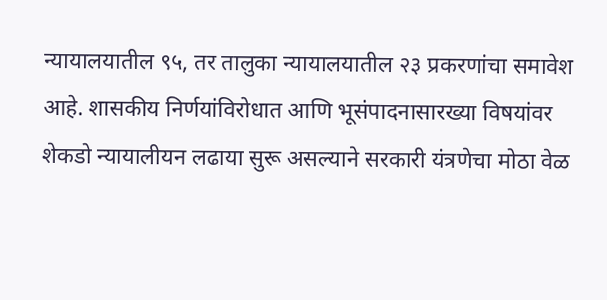न्यायालयातील ९५, तर तालुका न्यायालयातील २३ प्रकरणांचा समावेश आहे. शासकीय निर्णयांविरोधात आणि भूसंपादनासारख्या विषयांवर शेकडो न्यायालीयन लढाया सुरू असल्याने सरकारी यंत्रणेचा मोठा वेळ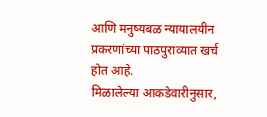आणि मनुष्यबळ न्यायालयीन प्रकरणांच्या पाठपुराव्यात खर्च होत आहे.
मिळालेल्या आकडेवारीनुसार,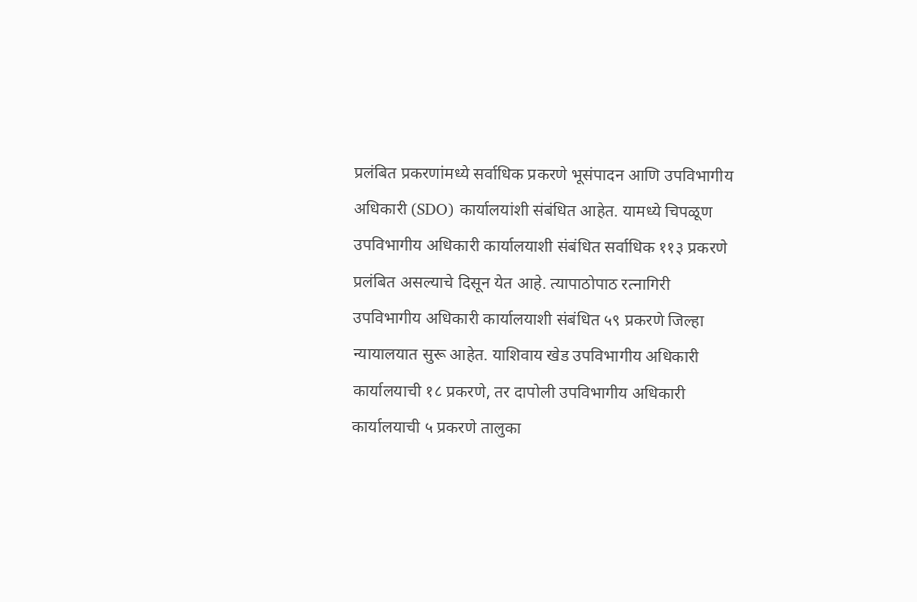प्रलंबित प्रकरणांमध्ये सर्वाधिक प्रकरणे भूसंपादन आणि उपविभागीय अधिकारी (SDO) कार्यालयांशी संबंधित आहेत. यामध्ये चिपळूण उपविभागीय अधिकारी कार्यालयाशी संबंधित सर्वाधिक ११३ प्रकरणे प्रलंबित असल्याचे दिसून येत आहे. त्यापाठोपाठ रत्नागिरी उपविभागीय अधिकारी कार्यालयाशी संबंधित ५९ प्रकरणे जिल्हा न्यायालयात सुरू आहेत. याशिवाय खेड उपविभागीय अधिकारी कार्यालयाची १८ प्रकरणे, तर दापोली उपविभागीय अधिकारी कार्यालयाची ५ प्रकरणे तालुका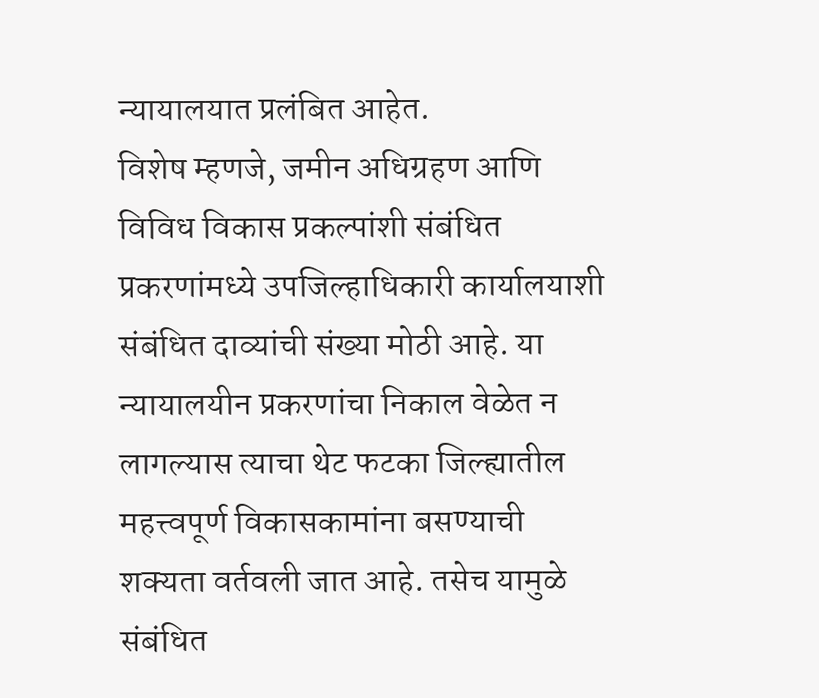न्यायालयात प्रलंबित आहेत.
विशेष म्हणजे, जमीन अधिग्रहण आणि विविध विकास प्रकल्पांशी संबंधित प्रकरणांमध्ये उपजिल्हाधिकारी कार्यालयाशी संबंधित दाव्यांची संख्या मोठी आहे. या न्यायालयीन प्रकरणांचा निकाल वेळेत न लागल्यास त्याचा थेट फटका जिल्ह्यातील महत्त्वपूर्ण विकासकामांना बसण्याची शक्यता वर्तवली जात आहे. तसेच यामुळे संबंधित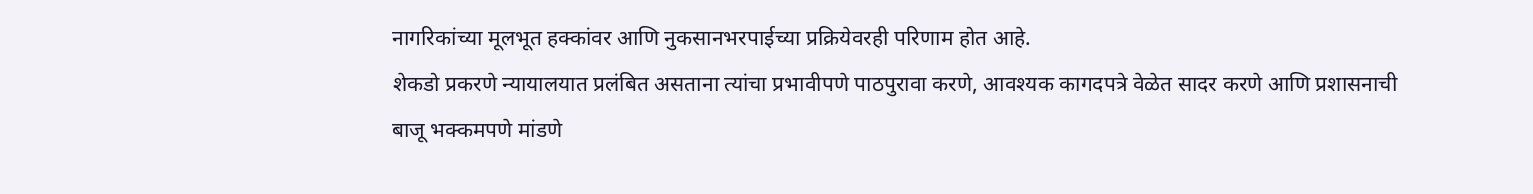नागरिकांच्या मूलभूत हक्कांवर आणि नुकसानभरपाईच्या प्रक्रियेवरही परिणाम होत आहे.
शेकडो प्रकरणे न्यायालयात प्रलंबित असताना त्यांचा प्रभावीपणे पाठपुरावा करणे, आवश्यक कागदपत्रे वेळेत सादर करणे आणि प्रशासनाची बाजू भक्कमपणे मांडणे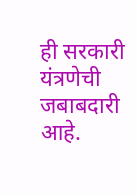ही सरकारी यंत्रणेची जबाबदारी आहे.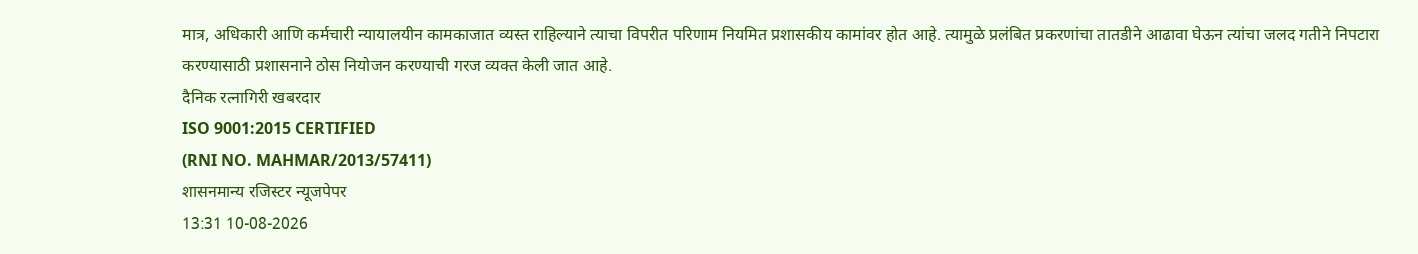मात्र, अधिकारी आणि कर्मचारी न्यायालयीन कामकाजात व्यस्त राहिल्याने त्याचा विपरीत परिणाम नियमित प्रशासकीय कामांवर होत आहे. त्यामुळे प्रलंबित प्रकरणांचा तातडीने आढावा घेऊन त्यांचा जलद गतीने निपटारा करण्यासाठी प्रशासनाने ठोस नियोजन करण्याची गरज व्यक्त केली जात आहे.
दैनिक रत्नागिरी खबरदार
ISO 9001:2015 CERTIFIED
(RNI NO. MAHMAR/2013/57411)
शासनमान्य रजिस्टर न्यूजपेपर
13:31 10-08-2026